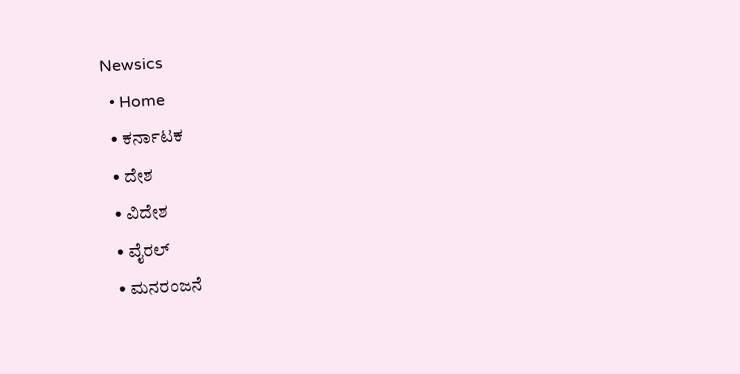Newsics
  • Home
  • ಕರ್ನಾಟಕ
  • ದೇಶ
  • ವಿದೇಶ
  • ವೈರಲ್
  • ಮನರಂಜನೆ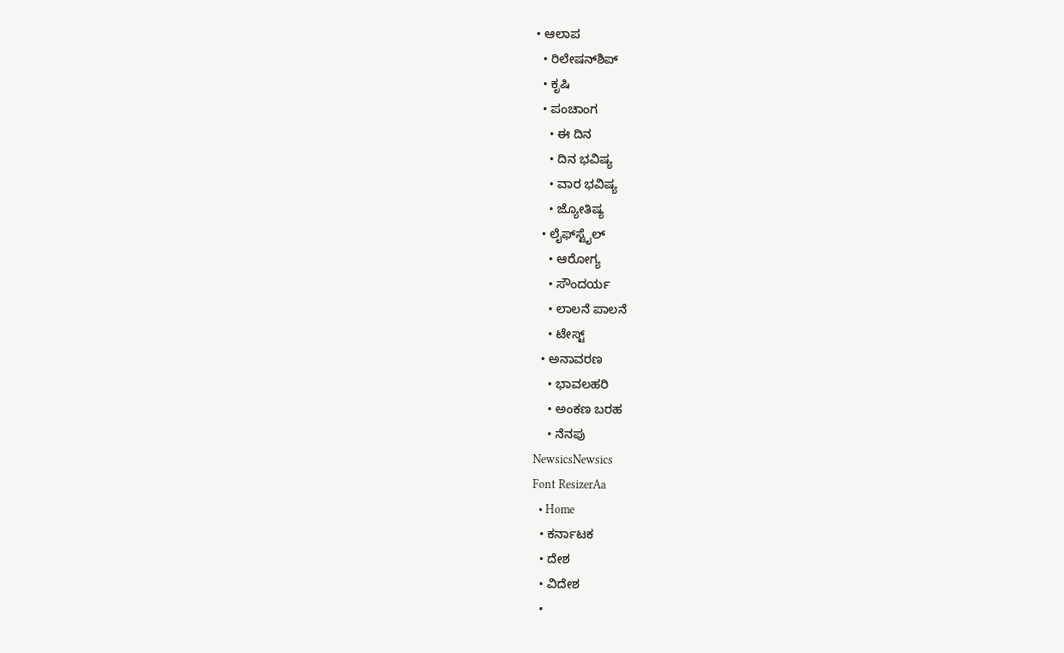• ಆಲಾಪ
  • ರಿಲೇಷನ್‌ಶಿಪ್
  • ಕೃಷಿ
  • ಪಂಚಾಂಗ
    • ಈ ದಿನ
    • ದಿನ ಭವಿಷ್ಯ
    • ವಾರ ಭವಿಷ್ಯ
    • ಜ್ಯೋತಿಷ್ಯ
  • ಲೈಫ್‌ಸ್ಟೈಲ್
    • ಆರೋಗ್ಯ
    • ಸೌಂದರ್ಯ
    • ಲಾಲನೆ ಪಾಲನೆ
    • ಟೇಸ್ಟ್
  • ಅನಾವರಣ
    • ಭಾವಲಹರಿ
    • ಅಂಕಣ ಬರಹ
    • ನೆನಪು
NewsicsNewsics
Font ResizerAa
  • Home
  • ಕರ್ನಾಟಕ
  • ದೇಶ
  • ವಿದೇಶ
  •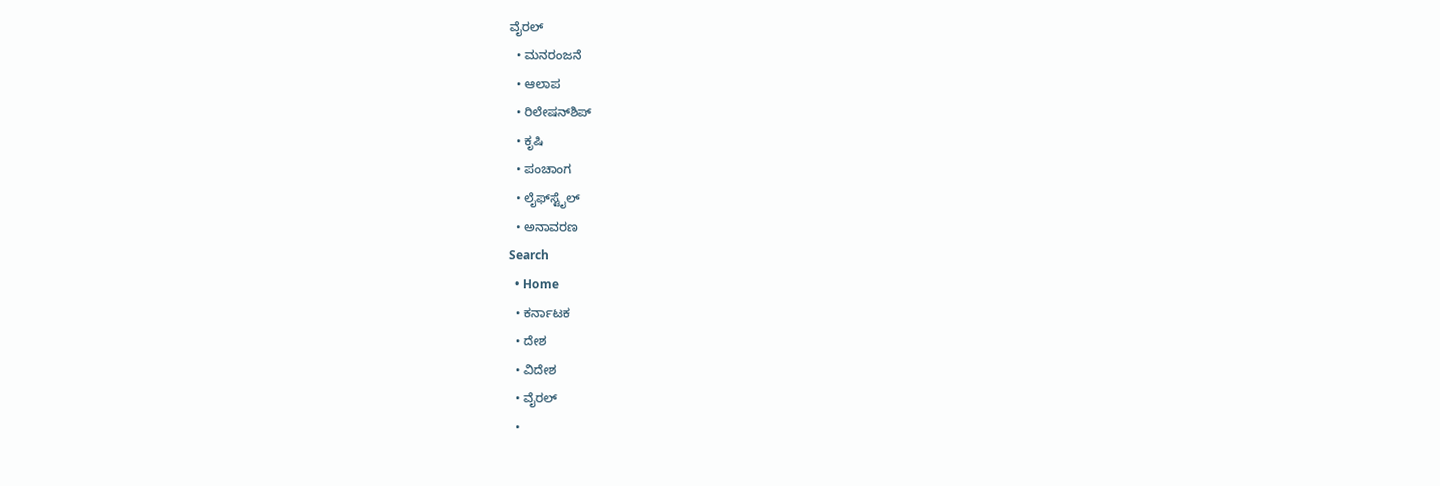ವೈರಲ್
  • ಮನರಂಜನೆ
  • ಆಲಾಪ
  • ರಿಲೇಷನ್‌ಶಿಪ್
  • ಕೃಷಿ
  • ಪಂಚಾಂಗ
  • ಲೈಫ್‌ಸ್ಟೈಲ್
  • ಅನಾವರಣ
Search
  • Home
  • ಕರ್ನಾಟಕ
  • ದೇಶ
  • ವಿದೇಶ
  • ವೈರಲ್
  •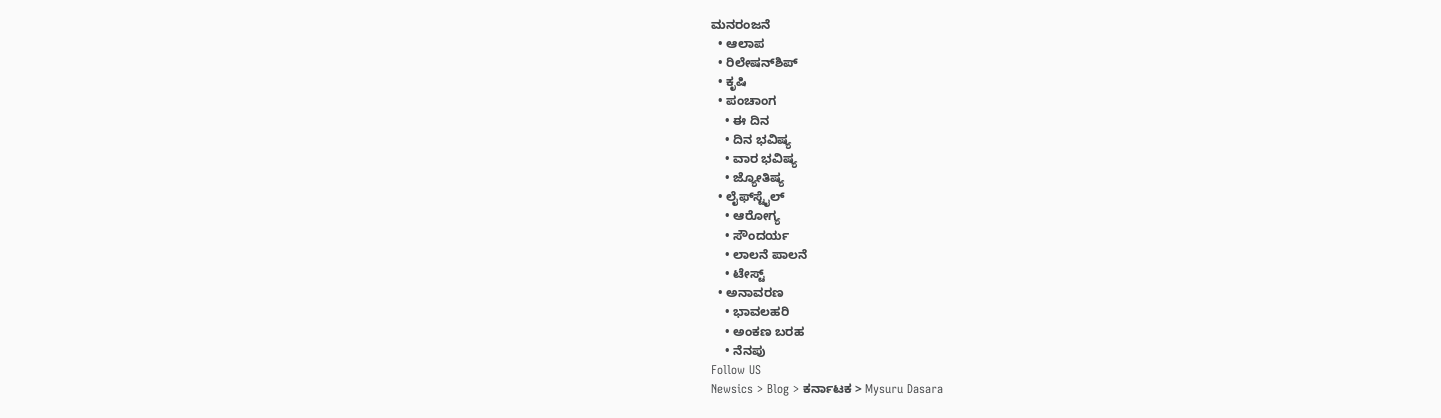ಮನರಂಜನೆ
  • ಆಲಾಪ
  • ರಿಲೇಷನ್‌ಶಿಪ್
  • ಕೃಷಿ
  • ಪಂಚಾಂಗ
    • ಈ ದಿನ
    • ದಿನ ಭವಿಷ್ಯ
    • ವಾರ ಭವಿಷ್ಯ
    • ಜ್ಯೋತಿಷ್ಯ
  • ಲೈಫ್‌ಸ್ಟೈಲ್
    • ಆರೋಗ್ಯ
    • ಸೌಂದರ್ಯ
    • ಲಾಲನೆ ಪಾಲನೆ
    • ಟೇಸ್ಟ್
  • ಅನಾವರಣ
    • ಭಾವಲಹರಿ
    • ಅಂಕಣ ಬರಹ
    • ನೆನಪು
Follow US
Newsics > Blog > ಕರ್ನಾಟಕ > Mysuru Dasara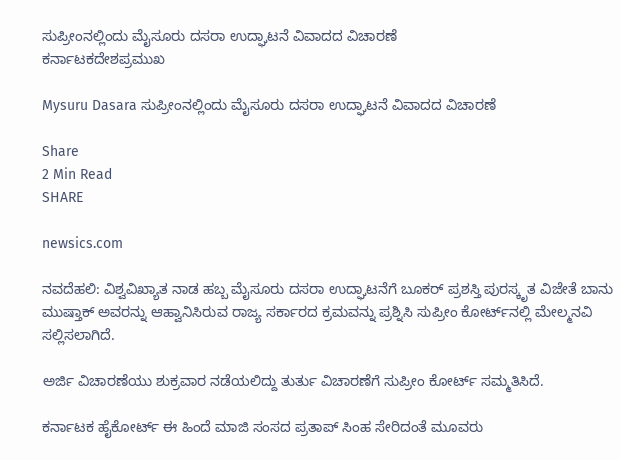ಸುಪ್ರೀಂನಲ್ಲಿಂದು ಮೈಸೂರು ದಸರಾ ಉದ್ಘಾಟನೆ ವಿವಾದದ ವಿಚಾರಣೆ
ಕರ್ನಾಟಕದೇಶಪ್ರಮುಖ

Mysuru Dasara ಸುಪ್ರೀಂನಲ್ಲಿಂದು ಮೈಸೂರು ದಸರಾ ಉದ್ಘಾಟನೆ ವಿವಾದದ ವಿಚಾರಣೆ

Share
2 Min Read
SHARE

newsics.com

ನವದೆಹಲಿ: ವಿಶ್ವವಿಖ್ಯಾತ ನಾಡ ಹಬ್ಬ ಮೈಸೂರು ದಸರಾ ಉದ್ಘಾಟನೆಗೆ ಬೂಕರ್‌ ಪ್ರಶಸ್ತಿ ಪುರಸ್ಕೃತ ವಿಜೇತೆ ಬಾನು ಮುಷ್ತಾಕ್‌ ಅವರನ್ನು ಆಹ್ವಾನಿಸಿರುವ ರಾಜ್ಯ ಸರ್ಕಾರದ ಕ್ರಮವನ್ನು ಪ್ರಶ್ನಿಸಿ ಸುಪ್ರೀಂ ಕೋರ್ಟ್‌ನಲ್ಲಿ ಮೇಲ್ಮನವಿ ಸಲ್ಲಿಸಲಾಗಿದೆ.

ಅರ್ಜಿ ವಿಚಾರಣೆಯು ಶುಕ್ರವಾರ ನಡೆಯಲಿದ್ದು ತುರ್ತು ವಿಚಾರಣೆಗೆ ಸುಪ್ರೀಂ ಕೋರ್ಟ್‌ ಸಮ್ಮತಿಸಿದೆ.

ಕರ್ನಾಟಕ ಹೈಕೋರ್ಟ್‌ ಈ ಹಿಂದೆ ಮಾಜಿ ಸಂಸದ ಪ್ರತಾಪ್‌ ಸಿಂಹ ಸೇರಿದಂತೆ ಮೂವರು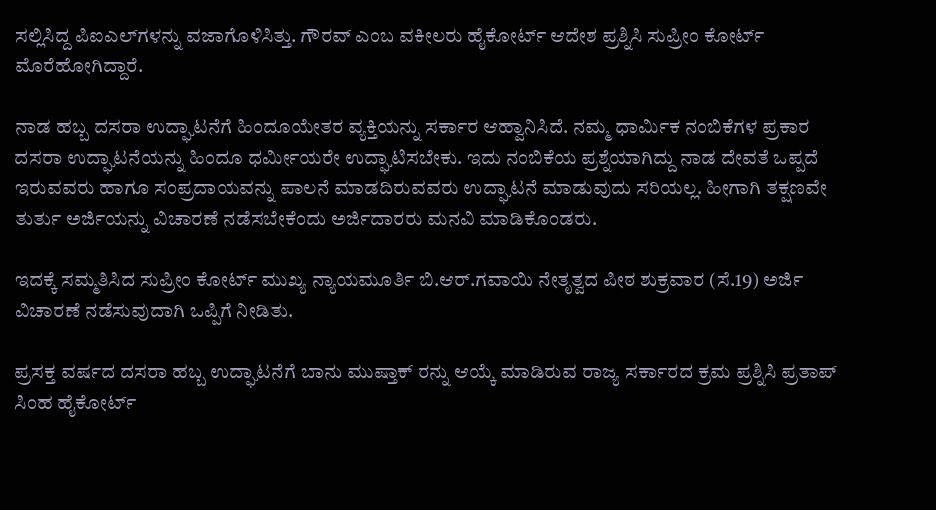ಸಲ್ಲಿಸಿದ್ದ ಪಿಐಎಲ್‌ಗಳನ್ನು ವಜಾಗೊಳಿಸಿತ್ತು. ಗೌರವ್‌ ಎಂಬ ವಕೀಲರು ಹೈಕೋರ್ಟ್‌ ಆದೇಶ ಪ್ರಶ್ನಿಸಿ ಸುಪ್ರೀಂ ಕೋರ್ಟ್‌ ಮೊರೆಹೋಗಿದ್ದಾರೆ.

ನಾಡ ಹಬ್ಬ ದಸರಾ ಉದ್ಘಾಟನೆಗೆ ಹಿಂದೂಯೇತರ ವ್ಯಕ್ತಿಯನ್ನು ಸರ್ಕಾರ ಆಹ್ವಾನಿಸಿದೆ. ನಮ್ಮ ಧಾರ್ಮಿಕ ನಂಬಿಕೆಗಳ ಪ್ರಕಾರ ದಸರಾ ಉದ್ಘಾಟನೆಯನ್ನು ಹಿಂದೂ ಧರ್ಮೀಯರೇ ಉದ್ಘಾಟಿಸಬೇಕು. ಇದು ನಂಬಿಕೆಯ ಪ್ರಶ್ನೆಯಾಗಿದ್ದು ನಾಡ ದೇವತೆ ಒಪ್ಪದೆ ಇರುವವರು ಹಾಗೂ ಸಂಪ್ರದಾಯವನ್ನು ಪಾಲನೆ ಮಾಡದಿರುವವರು ಉದ್ಘಾಟನೆ ಮಾಡುವುದು ಸರಿಯಲ್ಲ. ಹೀಗಾಗಿ ತಕ್ಷಣವೇ ತುರ್ತು ಅರ್ಜಿಯನ್ನು ವಿಚಾರಣೆ ನಡೆಸಬೇಕೆಂದು ಅರ್ಜಿದಾರರು ಮನವಿ ಮಾಡಿಕೊಂಡರು.

ಇದಕ್ಕೆ ಸಮ್ಮತಿಸಿದ ಸುಪ್ರೀಂ ಕೋರ್ಟ್‌ ಮುಖ್ಯ ನ್ಯಾಯಮೂರ್ತಿ ಬಿ.ಆರ್‌.ಗವಾಯಿ ನೇತೃತ್ವದ ಪೀಠ ಶುಕ್ರವಾರ (ಸೆ.19) ಅರ್ಜಿ ವಿಚಾರಣೆ ನಡೆಸುವುದಾಗಿ ಒಪ್ಪಿಗೆ ನೀಡಿತು.

ಪ್ರಸಕ್ತ ವರ್ಷದ ದಸರಾ ಹಬ್ಬ ಉದ್ಘಾಟನೆಗೆ ಬಾನು ಮುಷ್ತಾಕ್‌ ರನ್ನು ಆಯ್ಕೆ ಮಾಡಿರುವ ರಾಜ್ಯ ಸರ್ಕಾರದ ಕ್ರಮ ಪ್ರಶ್ನಿಸಿ ಪ್ರತಾಪ್‌ ಸಿಂಹ ಹೈಕೋರ್ಟ್‌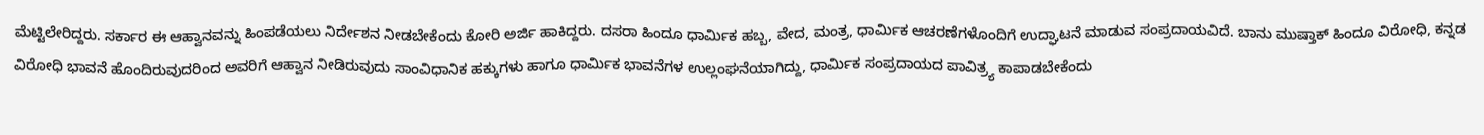ಮೆಟ್ಟಿಲೇರಿದ್ದರು. ಸರ್ಕಾರ ಈ ಆಹ್ವಾನವನ್ನು ಹಿಂಪಡೆಯಲು ನಿರ್ದೇಶನ ನೀಡಬೇಕೆಂದು ಕೋರಿ ಅರ್ಜಿ ಹಾಕಿದ್ದರು. ದಸರಾ ಹಿಂದೂ ಧಾರ್ಮಿಕ ಹಬ್ಬ, ವೇದ, ಮಂತ್ರ, ಧಾರ್ಮಿಕ ಆಚರಣೆಗಳೊಂದಿಗೆ ಉದ್ಘಾಟನೆ ಮಾಡುವ ಸಂಪ್ರದಾಯವಿದೆ. ಬಾನು ಮುಷ್ತಾಕ್‌ ಹಿಂದೂ ವಿರೋಧಿ, ಕನ್ನಡ ವಿರೋಧಿ ಭಾವನೆ ಹೊಂದಿರುವುದರಿಂದ ಅವರಿಗೆ ಆಹ್ವಾನ ನೀಡಿರುವುದು ಸಾಂವಿಧಾನಿಕ ಹಕ್ಕುಗಳು ಹಾಗೂ ಧಾರ್ಮಿಕ ಭಾವನೆಗಳ ಉಲ್ಲಂಘನೆಯಾಗಿದ್ದು, ಧಾರ್ಮಿಕ ಸಂಪ್ರದಾಯದ ಪಾವಿತ್ರ್ಯ ಕಾಪಾಡಬೇಕೆಂದು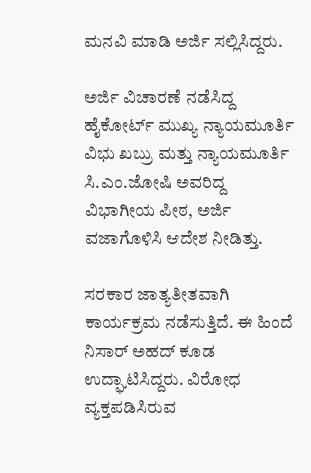ಮನವಿ ಮಾಡಿ ಅರ್ಜಿ ಸಲ್ಲಿಸಿದ್ದರು.

ಅರ್ಜಿ ವಿಚಾರಣೆ ನಡೆಸಿದ್ದ ಹೈಕೋರ್ಟ್‌ ಮುಖ್ಯ ನ್ಯಾಯಮೂರ್ತಿ ವಿಭು ಖಬ್ರು ಮತ್ತು ನ್ಯಾಯಮೂರ್ತಿ ಸಿ.ಎಂ.ಜೋಷಿ ಅವರಿದ್ದ ವಿಭಾಗೀಯ ಪೀಠ, ಅರ್ಜಿ ವಜಾಗೊಳಿಸಿ ಆದೇಶ ನೀಡಿತ್ತು.

ಸರಕಾರ ಜಾತ್ಯತೀತವಾಗಿ ಕಾರ್ಯಕ್ರಮ ನಡೆಸುತ್ತಿದೆ. ಈ ಹಿಂದೆ ನಿಸಾರ್‌ ಅಹದ್‌ ಕೂಡ ಉದ್ಘಾಟಿಸಿದ್ದರು. ವಿರೋಧ ವ್ಯಕ್ತಪಡಿಸಿರುವ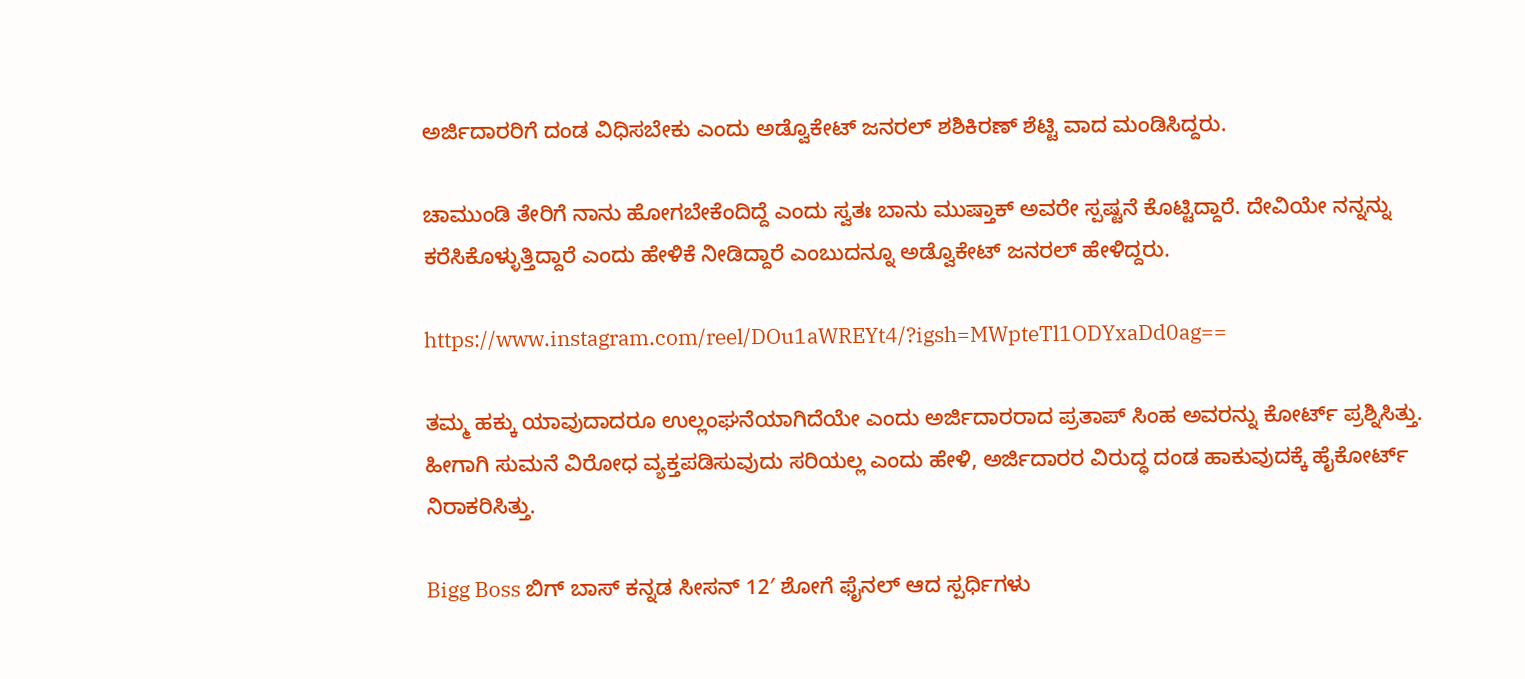ಅರ್ಜಿದಾರರಿಗೆ ದಂಡ ವಿಧಿಸಬೇಕು ಎಂದು ಅಡ್ವೊಕೇಟ್‌ ಜನರಲ್‌ ಶಶಿಕಿರಣ್‌ ಶೆಟ್ಟಿ ವಾದ ಮಂಡಿಸಿದ್ದರು.

ಚಾಮುಂಡಿ ತೇರಿಗೆ ನಾನು ಹೋಗಬೇಕೆಂದಿದ್ದೆ ಎಂದು ಸ್ವತಃ ಬಾನು ಮುಷ್ತಾಕ್‌ ಅವರೇ ಸ್ಪಷ್ಟನೆ ಕೊಟ್ಟಿದ್ದಾರೆ. ದೇವಿಯೇ ನನ್ನನ್ನು ಕರೆಸಿಕೊಳ್ಳುತ್ತಿದ್ದಾರೆ ಎಂದು ಹೇಳಿಕೆ ನೀಡಿದ್ದಾರೆ ಎಂಬುದನ್ನೂ ಅಡ್ವೊಕೇಟ್‌ ಜನರಲ್‌ ಹೇಳಿದ್ದರು.

https://www.instagram.com/reel/DOu1aWREYt4/?igsh=MWpteTl1ODYxaDd0ag==

ತಮ್ಮ ಹಕ್ಕು ಯಾವುದಾದರೂ ಉಲ್ಲಂಘನೆಯಾಗಿದೆಯೇ ಎಂದು ಅರ್ಜಿದಾರರಾದ ಪ್ರತಾಪ್‌ ಸಿಂಹ ಅವರನ್ನು ಕೋರ್ಟ್‌ ಪ್ರಶ್ನಿಸಿತ್ತು. ಹೀಗಾಗಿ ಸುಮನೆ ವಿರೋಧ ವ್ಯಕ್ತಪಡಿಸುವುದು ಸರಿಯಲ್ಲ ಎಂದು ಹೇಳಿ, ಅರ್ಜಿದಾರರ ವಿರುದ್ಧ ದಂಡ ಹಾಕುವುದಕ್ಕೆ ಹೈಕೋರ್ಟ್‌ ನಿರಾಕರಿಸಿತ್ತು.

Bigg Boss ಬಿಗ್ ಬಾಸ್ ಕನ್ನಡ ಸೀಸನ್ 12′ ಶೋಗೆ ಫೈನಲ್ ಆದ ಸ್ಪರ್ಧಿಗಳು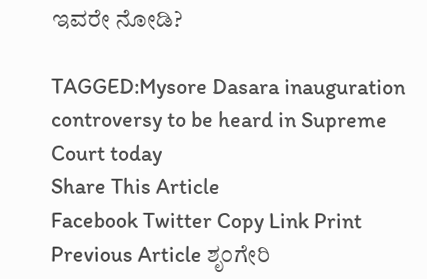ಇವರೇ ನೋಡಿ?

TAGGED:Mysore Dasara inauguration controversy to be heard in Supreme Court today
Share This Article
Facebook Twitter Copy Link Print
Previous Article ಶೃಂಗೇರಿ‌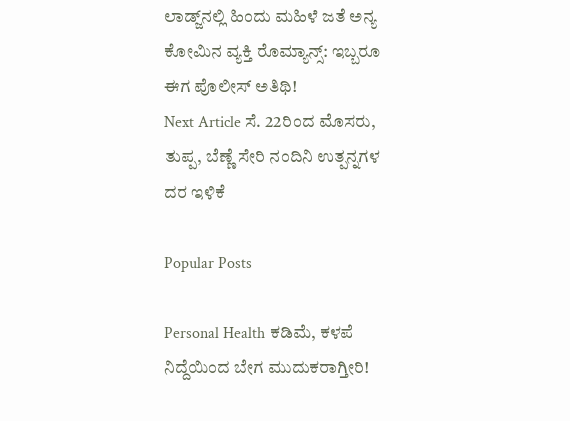ಲಾಡ್ಜ್‌ನಲ್ಲಿ ಹಿಂದು‌ ಮಹಿಳೆ ಜತೆ ಅನ್ಯ ಕೋಮಿನ ವ್ಯಕ್ತಿ ರೊಮ್ಯಾನ್ಸ್: ಇಬ್ಬರೂ ಈಗ ಪೊಲೀಸ್ ಅತಿಥಿ!
Next Article ಸೆ. 22ರಿಂದ ಮೊಸರು, ತುಪ್ಪ, ಬೆಣ್ಣೆ ಸೇರಿ ನಂದಿನಿ ಉತ್ಪನ್ನಗಳ ದರ ಇಳಿಕೆ

Popular Posts

Personal Health ಕಡಿಮೆ, ಕಳಪೆ ನಿದ್ದೆಯಿಂದ ಬೇಗ ಮುದುಕರಾಗ್ತೀರಿ!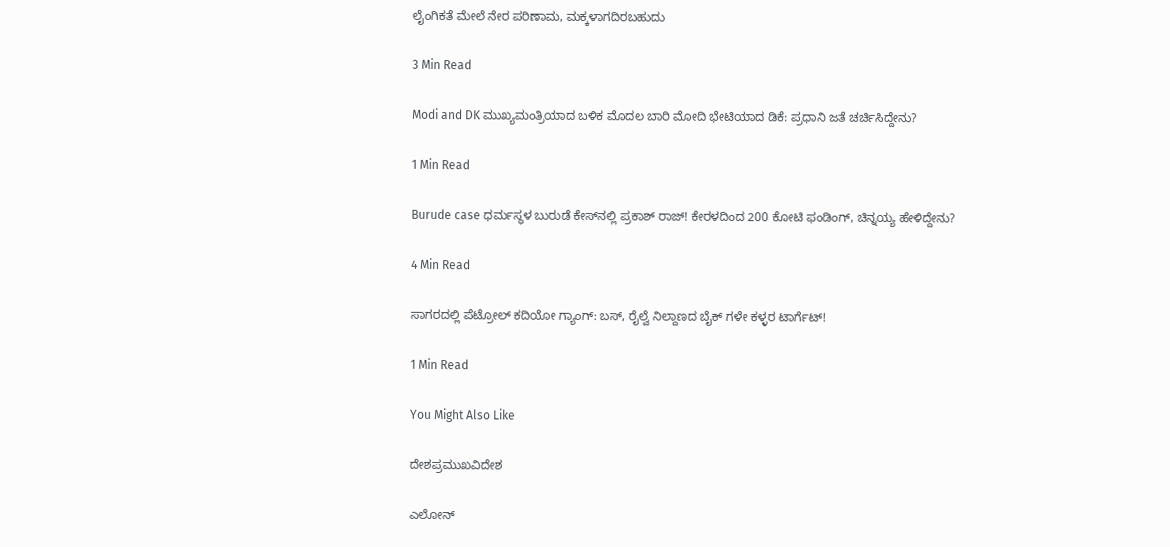ಲೈಂಗಿಕತೆ ಮೇಲೆ ನೇರ ಪರಿಣಾಮ, ಮಕ್ಕಳಾಗದಿರಬಹುದು

3 Min Read

Modi and DK ಮುಖ್ಯಮಂತ್ರಿಯಾದ ಬಳಿಕ ಮೊದಲ‌ ಬಾರಿ ಮೋದಿ ಭೇಟಿಯಾದ ಡಿಕೆ: ಪ್ರಧಾನಿ ಜತೆ ಚರ್ಚಿಸಿದ್ದೇನು?

1 Min Read

Burude case ಧರ್ಮಸ್ಥಳ ಬುರುಡೆ ಕೇಸ್‌ನಲ್ಲಿ ಪ್ರಕಾಶ್ ರಾಜ್! ಕೇರಳದಿಂದ 200 ಕೋಟಿ ಫಂಡಿಂಗ್, ಚಿನ್ನಯ್ಯ ಹೇಳಿದ್ದೇನು?

4 Min Read

ಸಾಗರದಲ್ಲಿ ಪೆಟ್ರೋಲ್ ಕದಿಯೋ ಗ್ಯಾಂಗ್: ಬಸ್, ರೈಲ್ವೆ ನಿಲ್ದಾಣದ ಬೈಕ್ ಗಳೇ ಕಳ್ಳರ ಟಾರ್ಗೆಟ್!

1 Min Read

You Might Also Like

ದೇಶಪ್ರಮುಖವಿದೇಶ

ಎಲೋನ್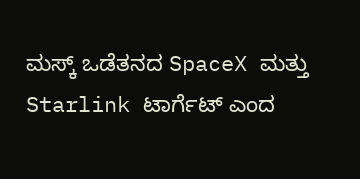ಮಸ್ಕ್ ಒಡೆತನದ SpaceX ಮತ್ತು Starlink ಟಾರ್ಗೆಟ್ ಎಂದ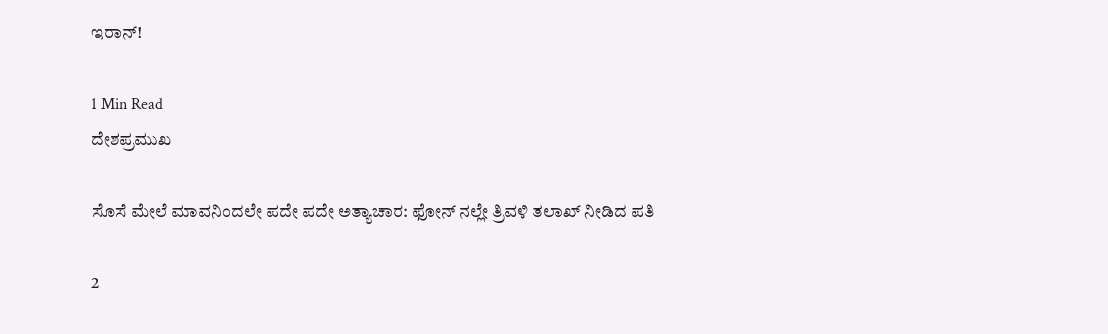ಇರಾನ್!

1 Min Read
ದೇಶಪ್ರಮುಖ

ಸೊಸೆ ಮೇಲೆ ಮಾವನಿಂದಲೇ ಪದೇ ಪದೇ ಅತ್ಯಾಚಾರ: ಫೋನ್ ನಲ್ಲೇ ತ್ರಿವಳಿ ತಲಾಖ್ ನೀಡಿದ ಪತಿ

2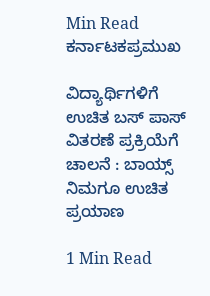Min Read
ಕರ್ನಾಟಕಪ್ರಮುಖ

ವಿದ್ಯಾರ್ಥಿಗಳಿಗೆ ಉಚಿತ ಬಸ್ ಪಾಸ್ ವಿತರಣೆ ಪ್ರಕ್ರಿಯೆಗೆ ಚಾಲನೆ : ಬಾಯ್ಸ್ ನಿಮಗೂ ಉಚಿತ ಪ್ರಯಾಣ

1 Min Read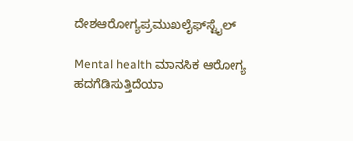ದೇಶಆರೋಗ್ಯಪ್ರಮುಖಲೈಫ್‌ಸ್ಟೈಲ್

Mental health ಮಾನಸಿಕ ಆರೋಗ್ಯ ಹದಗೆಡಿಸುತ್ತಿದೆಯಾ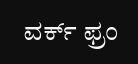ವರ್ಕ್ ಫ್ರಂ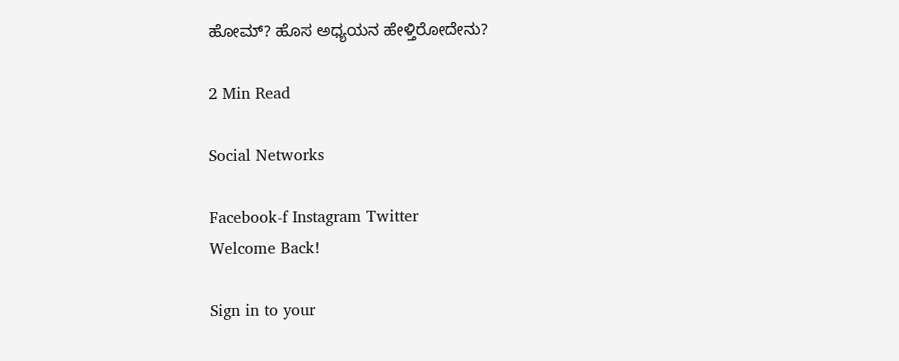ಹೋಮ್? ಹೊಸ ಅಧ್ಯಯನ ಹೇಳ್ತಿರೋದೇನು?

2 Min Read

Social Networks

Facebook-f Instagram Twitter
Welcome Back!

Sign in to your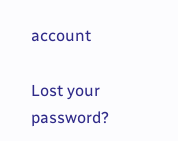account

Lost your password?